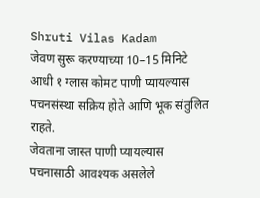Shruti Vilas Kadam
जेवण सुरू करण्याच्या 10–15 मिनिटे आधी १ ग्लास कोमट पाणी प्यायल्यास पचनसंस्था सक्रिय होते आणि भूक संतुलित राहते.
जेवताना जास्त पाणी प्यायल्यास पचनासाठी आवश्यक असलेले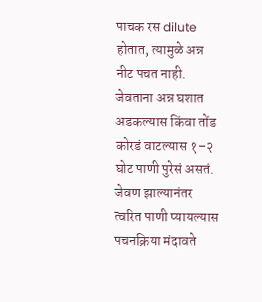पाचक रस dilute होतात, त्यामुळे अन्न नीट पचत नाही.
जेवताना अन्न घशात अडकल्यास किंवा तोंड कोरडं वाटल्यास १–२ घोट पाणी पुरेसं असतं.
जेवण झाल्यानंतर त्वरित पाणी प्यायल्यास पचनक्रिया मंदावते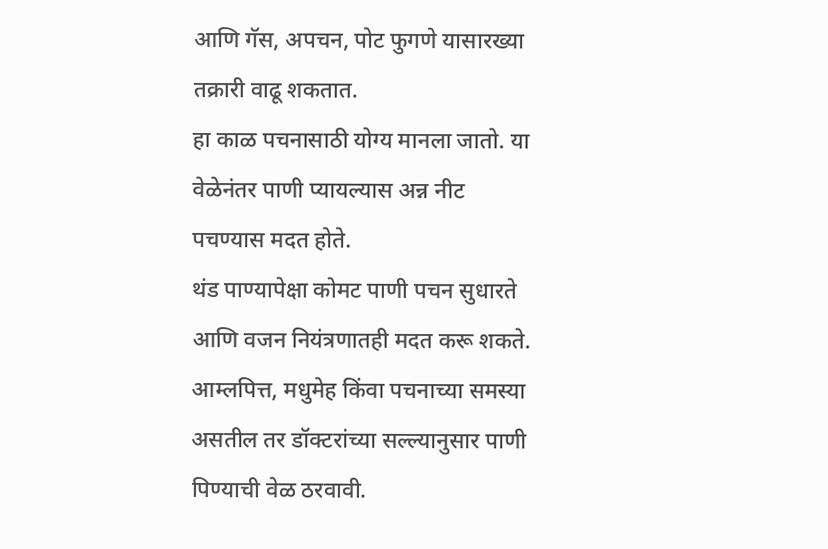आणि गॅस, अपचन, पोट फुगणे यासारख्या तक्रारी वाढू शकतात.
हा काळ पचनासाठी योग्य मानला जातो. या वेळेनंतर पाणी प्यायल्यास अन्न नीट पचण्यास मदत होते.
थंड पाण्यापेक्षा कोमट पाणी पचन सुधारते आणि वजन नियंत्रणातही मदत करू शकते.
आम्लपित्त, मधुमेह किंवा पचनाच्या समस्या असतील तर डॉक्टरांच्या सल्ल्यानुसार पाणी पिण्याची वेळ ठरवावी.